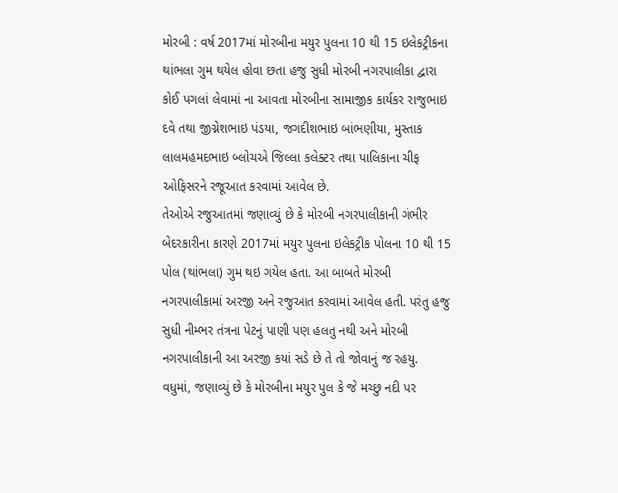મોરબી : વર્ષ 2017માં મોરબીના મયુર પુલના 10 થી 15 ઇલેકટ્રીકના થાંભલા ગુમ થયેલ હોવા છતા હજુ સુધી મોરબી નગરપાલીકા દ્વારા કોઈ પગલાં લેવામાં ના આવતા મોરબીના સામાજીક કાર્યકર રાજુભાઇ દવે તથા જીગ્નેશભાઇ પંડયા, જગદીશભાઇ બાંભણીયા, મુસ્તાક લાલમહમદભાઇ બ્લોચએ જિલ્લા કલેક્ટર તથા પાલિકાના ચીફ ઓફિસરને રજૂઆત કરવામાં આવેલ છે.
તેઓએ રજુઆતમાં જણાવ્યું છે કે મોરબી નગરપાલીકાની ગંભીર બેદરકારીના કારણે 2017માં મયુર પુલના ઇલેકટ્રીક પોલના 10 થી 15 પોલ (થાંભલા) ગુમ થઇ ગયેલ હતા. આ બાબતે મોરબી નગરપાલીકામાં અરજી અને રજુઆત કરવામાં આવેલ હતી. પરંતુ હજુ સુધી નીમ્ભર તંત્રના પેટનું પાણી પણ હલતુ નથી અને મોરબી નગરપાલીકાની આ અરજી કયાં સડે છે તે તો જોવાનું જ રહયુ.
વધુમાં, જણાવ્યું છે કે મોરબીના મયુર પુલ કે જે મચ્છુ નદી પર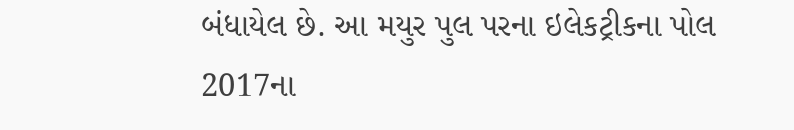બંધાયેલ છે. આ મયુર પુલ પરના ઇલેકટ્રીકના પોલ 2017ના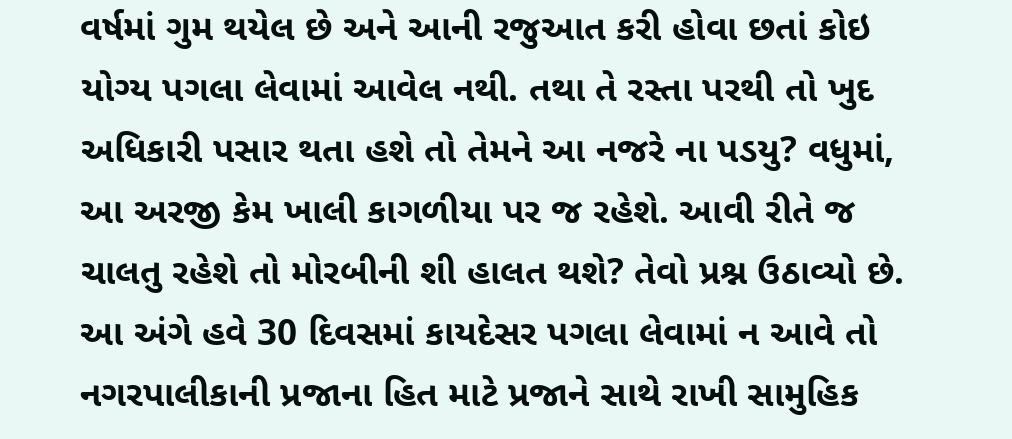વર્ષમાં ગુમ થયેલ છે અને આની રજુઆત કરી હોવા છતાં કોઇ યોગ્ય પગલા લેવામાં આવેલ નથી. તથા તે રસ્તા પરથી તો ખુદ અધિકારી પસાર થતા હશે તો તેમને આ નજરે ના પડયુ? વધુમાં, આ અરજી કેમ ખાલી કાગળીયા પર જ રહેશે. આવી રીતે જ ચાલતુ રહેશે તો મોરબીની શી હાલત થશે? તેવો પ્રશ્ન ઉઠાવ્યો છે. આ અંગે હવે 30 દિવસમાં કાયદેસર પગલા લેવામાં ન આવે તો નગરપાલીકાની પ્રજાના હિત માટે પ્રજાને સાથે રાખી સામુહિક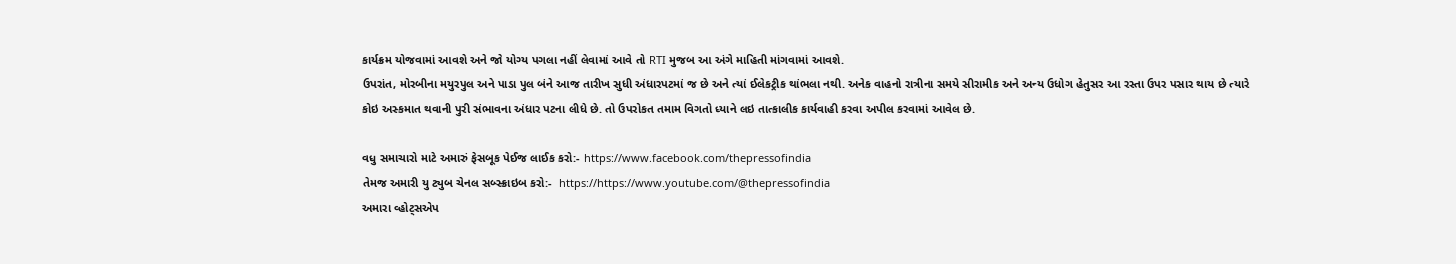કાર્યક્રમ યોજવામાં આવશે અને જો યોગ્ય પગલા નહીં લેવામાં આવે તો RTI મુજબ આ અંગે માહિતી માંગવામાં આવશે.
ઉપરાંત, મોરબીના મયુરપુલ અને પાડા પુલ બંને આજ તારીખ સુધી અંધારપટમાં જ છે અને ત્યાં ઈલેકટ્રીક થાંભલા નથી. અનેક વાહનો રાત્રીના સમયે સીરામીક અને અન્ય ઉધોગ હેતુસર આ રસ્તા ઉપર પસાર થાય છે ત્યારે કોઇ અસ્કમાત થવાની પુરી સંભાવના અંધાર પટના લીધે છે. તો ઉપરોકત તમામ વિગતો ધ્યાને લઇ તાત્કાલીક કાર્યવાહી કરવા અપીલ કરવામાં આવેલ છે.

વધુ સમાચારો માટે અમારું ફેસબૂક પેઈજ લાઈક કરો:- https://www.facebook.com/thepressofindia
તેમજ અમારી યુ ટ્યુબ ચેનલ સબ્સ્ક્રાઇબ કરો:-  https://https://www.youtube.com/@thepressofindia
અમારા વ્હોટ્સએપ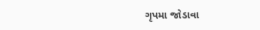ગૃપમા જોડાવા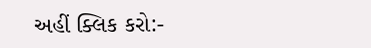અહીં ક્લિક કરો:-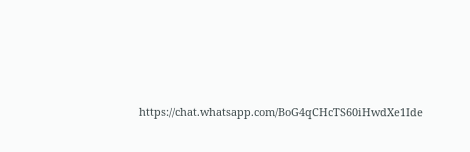https://chat.whatsapp.com/BoG4qCHcTS60iHwdXe1Ide